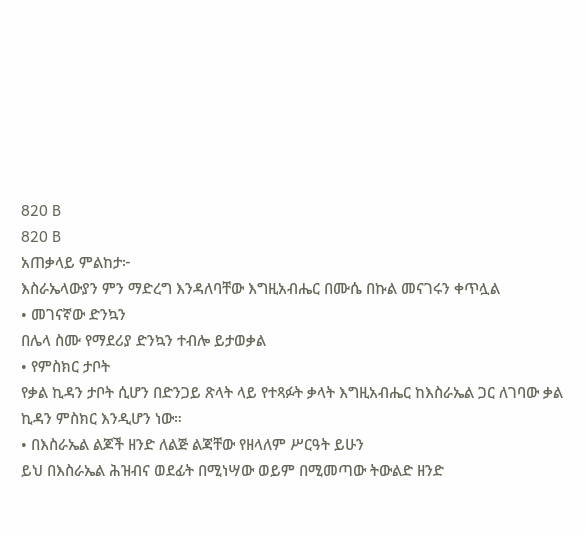820 B
820 B
አጠቃላይ ምልከታ፦
እስራኤላውያን ምን ማድረግ እንዳለባቸው እግዚአብሔር በሙሴ በኩል መናገሩን ቀጥሏል
• መገናኛው ድንኳን
በሌላ ስሙ የማደሪያ ድንኳን ተብሎ ይታወቃል
• የምስክር ታቦት
የቃል ኪዳን ታቦት ሲሆን በድንጋይ ጽላት ላይ የተጻፉት ቃላት እግዚአብሔር ከእስራኤል ጋር ለገባው ቃል ኪዳን ምስክር እንዲሆን ነው።
• በእስራኤል ልጆች ዘንድ ለልጅ ልጃቸው የዘላለም ሥርዓት ይሁን
ይህ በእስራኤል ሕዝብና ወደፊት በሚነሣው ወይም በሚመጣው ትውልድ ዘንድ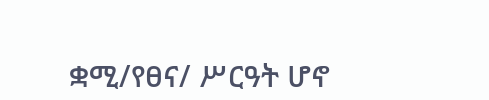ቋሚ/የፀና/ ሥርዓት ሆኖ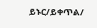ይኑር/ይቀጥል/